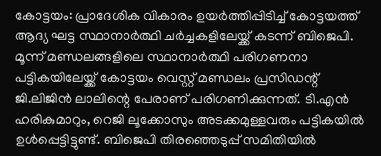കോട്ടയം: പ്രാദേശിക വികാരം ഉയർത്തിപ്പിടിച്ച് കോട്ടയത്ത് ആദ്യ ഘട്ട സ്ഥാനാർത്ഥി ചർച്ചകളിലേയ്ക്ക് കടന്ന് ബിജെപി. മൂന്ന് മണ്ഡലങ്ങളിലെ സ്ഥാനാർത്ഥി പരിഗണനാ പട്ടികയിലേയ്ക്ക് കോട്ടയം വെസ്റ്റ് മണ്ഡലം പ്രസിഡന്റ് ജി.ലിജിൻ ലാലിന്റെ പേരാണ് പരിഗണിക്കുന്നത്. ടി.എൻ ഹരികുമാറും, റെജി ലൂക്കോസും അടക്കമുള്ളവരും പട്ടികയിൽ ഉൾപ്പെട്ടിട്ടുണ്ട്. ബിജെപി തിരഞ്ഞെടുപ്പ് സമിതിയിൽ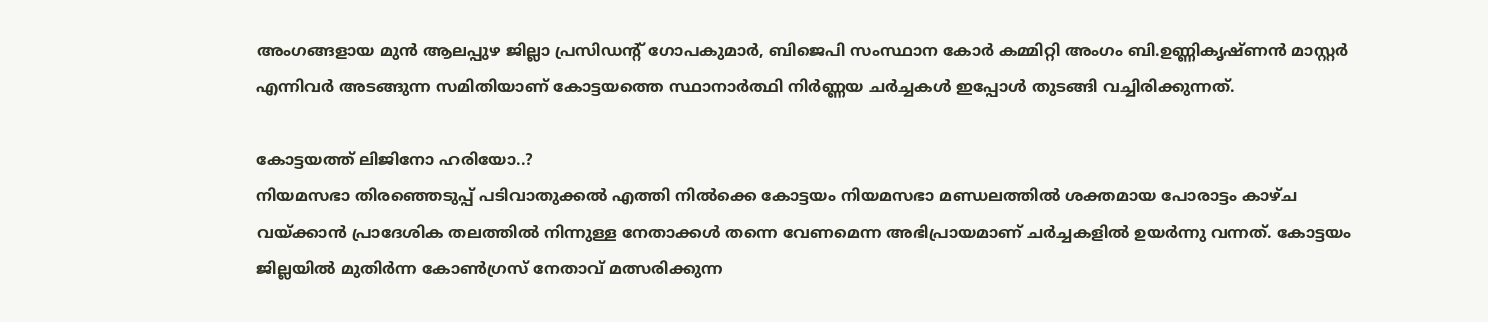അംഗങ്ങളായ മുൻ ആലപ്പുഴ ജില്ലാ പ്രസിഡന്റ് ഗോപകുമാർ, ബിജെപി സംസ്ഥാന കോർ കമ്മിറ്റി അംഗം ബി.ഉണ്ണികൃഷ്ണൻ മാസ്റ്റർ എന്നിവർ അടങ്ങുന്ന സമിതിയാണ് കോട്ടയത്തെ സ്ഥാനാർത്ഥി നിർണ്ണയ ചർച്ചകൾ ഇപ്പോൾ തുടങ്ങി വച്ചിരിക്കുന്നത്.

കോട്ടയത്ത് ലിജിനോ ഹരിയോ..?
നിയമസഭാ തിരഞ്ഞെടുപ്പ് പടിവാതുക്കൽ എത്തി നിൽക്കെ കോട്ടയം നിയമസഭാ മണ്ഡലത്തിൽ ശക്തമായ പോരാട്ടം കാഴ്ച വയ്ക്കാൻ പ്രാദേശിക തലത്തിൽ നിന്നുള്ള നേതാക്കൾ തന്നെ വേണമെന്ന അഭിപ്രായമാണ് ചർച്ചകളിൽ ഉയർന്നു വന്നത്. കോട്ടയം ജില്ലയിൽ മുതിർന്ന കോൺഗ്രസ് നേതാവ് മത്സരിക്കുന്ന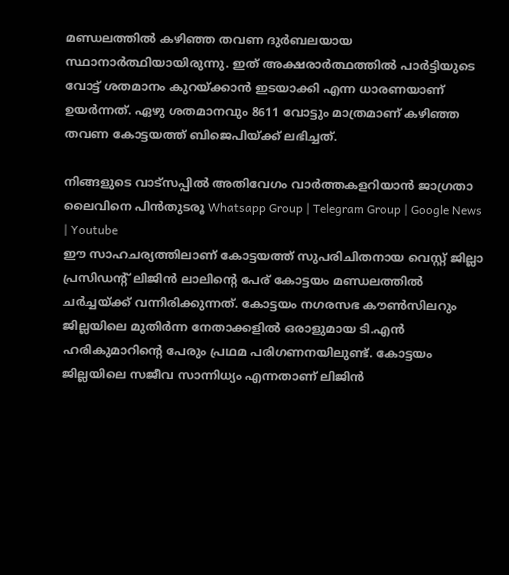മണ്ഡലത്തിൽ കഴിഞ്ഞ തവണ ദുർബലയായ സ്ഥാനാർത്ഥിയായിരുന്നു. ഇത് അക്ഷരാർത്ഥത്തിൽ പാർട്ടിയുടെ വോട്ട് ശതമാനം കുറയ്ക്കാൻ ഇടയാക്കി എന്ന ധാരണയാണ് ഉയർന്നത്. ഏഴു ശതമാനവും 8611 വോട്ടും മാത്രമാണ് കഴിഞ്ഞ തവണ കോട്ടയത്ത് ബിജെപിയ്ക്ക് ലഭിച്ചത്.

നിങ്ങളുടെ വാട്സപ്പിൽ അതിവേഗം വാർത്തകളറിയാൻ ജാഗ്രതാ ലൈവിനെ പിൻതുടരൂ Whatsapp Group | Telegram Group | Google News | Youtube
ഈ സാഹചര്യത്തിലാണ് കോട്ടയത്ത് സുപരിചിതനായ വെസ്റ്റ് ജില്ലാ പ്രസിഡന്റ് ലിജിൻ ലാലിന്റെ പേര് കോട്ടയം മണ്ഡലത്തിൽ ചർച്ചയ്ക്ക് വന്നിരിക്കുന്നത്. കോട്ടയം നഗരസഭ കൗൺസിലറും ജില്ലയിലെ മുതിർന്ന നേതാക്കളിൽ ഒരാളുമായ ടി.എൻ ഹരികുമാറിന്റെ പേരും പ്രഥമ പരിഗണനയിലുണ്ട്. കോട്ടയം ജില്ലയിലെ സജീവ സാന്നിധ്യം എന്നതാണ് ലിജിൻ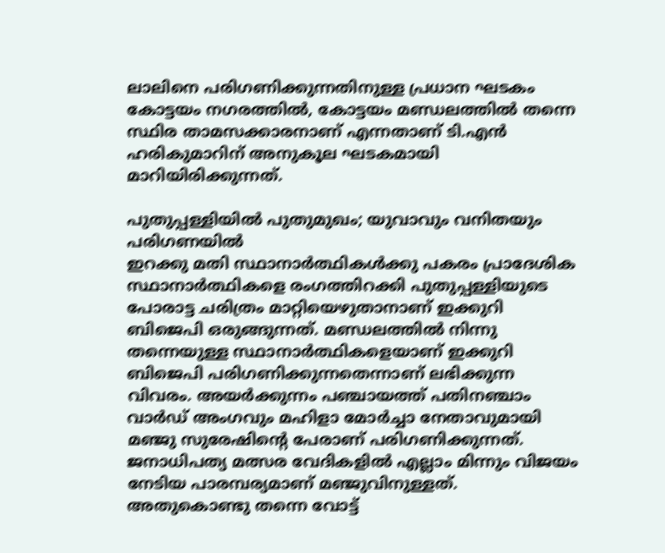ലാലിനെ പരിഗണിക്കുന്നതിനുള്ള പ്രധാന ഘടകം കോട്ടയം നഗരത്തിൽ, കോട്ടയം മണ്ഡലത്തിൽ തന്നെ സ്ഥിര താമസക്കാരനാണ് എന്നതാണ് ടി.എൻ ഹരികുമാറിന് അനുകൂല ഘടകമായി മാറിയിരിക്കുന്നത്.

പുതുപ്പള്ളിയിൽ പുതുമുഖം; യുവാവും വനിതയും പരിഗണയിൽ
ഇറക്കു മതി സ്ഥാനാർത്ഥികൾക്കു പകരം പ്രാദേശിക സ്ഥാനാർത്ഥികളെ രംഗത്തിറക്കി പുതുപ്പള്ളിയുടെ പോരാട്ട ചരിത്രം മാറ്റിയെഴുതാനാണ് ഇക്കുറി ബിജെപി ഒരുങ്ങുന്നത്. മണ്ഡലത്തിൽ നിന്നു തന്നെയുള്ള സ്ഥാനാർത്ഥികളെയാണ് ഇക്കുറി ബിജെപി പരിഗണിക്കുന്നതെന്നാണ് ലഭിക്കുന്ന വിവരം. അയർക്കുന്നം പഞ്ചായത്ത് പതിനഞ്ചാം വാർഡ് അംഗവും മഹിളാ മോർച്ചാ നേതാവുമായി മഞ്ജു സുരേഷിന്റെ പേരാണ് പരിഗണിക്കുന്നത്. ജനാധിപത്യ മത്സര വേദികളിൽ എല്ലാം മിന്നും വിജയം നേടിയ പാരമ്പര്യമാണ് മഞ്ജുവിനുള്ളത്. അതുകൊണ്ടു തന്നെ വോട്ട്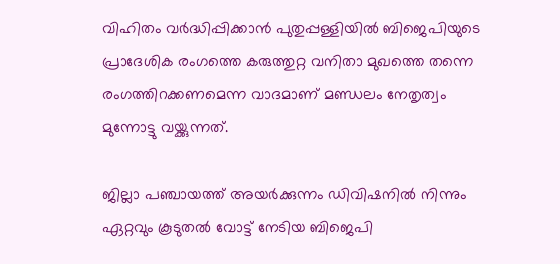വിഹിതം വർദ്ധിപ്പിക്കാൻ പുതുപ്പള്ളിയിൽ ബിജെപിയുടെ പ്രാദേശിക രംഗത്തെ കരുത്തുറ്റ വനിതാ മുഖത്തെ തന്നെ രംഗത്തിറക്കണമെന്ന വാദമാണ് മണ്ഡലം നേതൃത്വം മുന്നോട്ടു വയ്ക്കുന്നത്.

ജില്ലാ പഞ്ചായത്ത് അയർക്കുന്നം ഡിവിഷനിൽ നിന്നും ഏറ്റവും കൂടുതൽ വോട്ട് നേടിയ ബിജെപി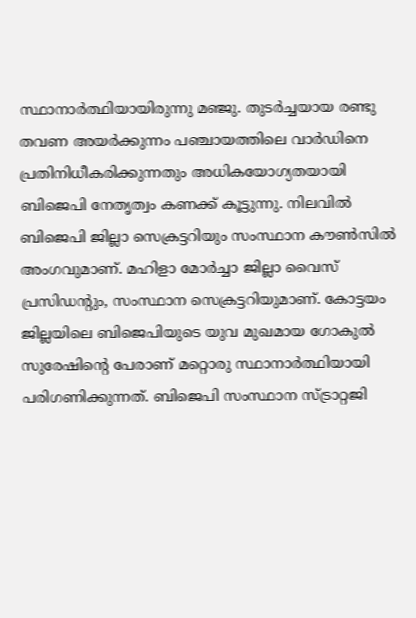സ്ഥാനാർത്ഥിയായിരുന്നു മഞ്ജു. തുടർച്ചയായ രണ്ടു തവണ അയർക്കുന്നം പഞ്ചായത്തിലെ വാർഡിനെ പ്രതിനിധീകരിക്കുന്നതും അധികയോഗ്യതയായി ബിജെപി നേതൃത്വം കണക്ക് കൂട്ടുന്നു. നിലവിൽ ബിജെപി ജില്ലാ സെക്രട്ടറിയും സംസ്ഥാന കൗൺസിൽ അംഗവുമാണ്. മഹിളാ മോർച്ചാ ജില്ലാ വൈസ് പ്രസിഡന്റും, സംസ്ഥാന സെക്രട്ടറിയുമാണ്. കോട്ടയം ജില്ലയിലെ ബിജെപിയുടെ യുവ മുഖമായ ഗോകുൽ സുരേഷിന്റെ പേരാണ് മറ്റൊരു സ്ഥാനാർത്ഥിയായി പരിഗണിക്കുന്നത്. ബിജെപി സംസ്ഥാന സ്ട്രാറ്റജി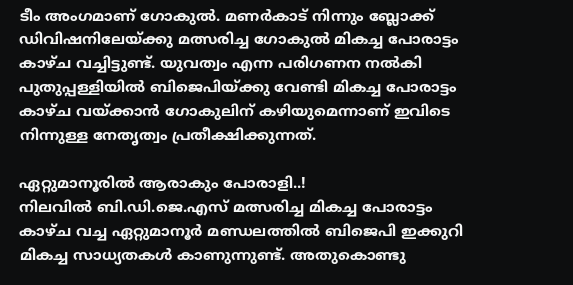ടീം അംഗമാണ് ഗോകുൽ. മണർകാട് നിന്നും ബ്ലോക്ക് ഡിവിഷനിലേയ്ക്കു മത്സരിച്ച ഗോകുൽ മികച്ച പോരാട്ടം കാഴ്ച വച്ചിട്ടുണ്ട്. യുവത്വം എന്ന പരിഗണന നൽകി പുതുപ്പള്ളിയിൽ ബിജെപിയ്ക്കു വേണ്ടി മികച്ച പോരാട്ടം കാഴ്ച വയ്ക്കാൻ ഗോകുലിന് കഴിയുമെന്നാണ് ഇവിടെ നിന്നുള്ള നേതൃത്വം പ്രതീക്ഷിക്കുന്നത്.

ഏറ്റുമാനൂരിൽ ആരാകും പോരാളി..!
നിലവിൽ ബി.ഡി.ജെ.എസ് മത്സരിച്ച മികച്ച പോരാട്ടം കാഴ്ച വച്ച ഏറ്റുമാനൂർ മണ്ഡലത്തിൽ ബിജെപി ഇക്കുറി മികച്ച സാധ്യതകൾ കാണുന്നുണ്ട്. അതുകൊണ്ടു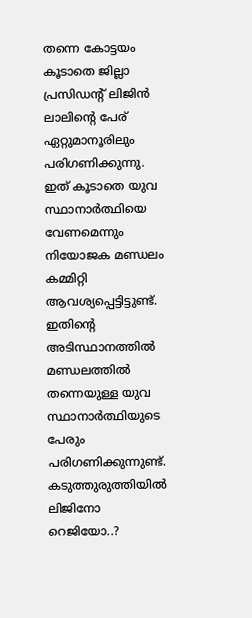തന്നെ കോട്ടയം കൂടാതെ ജില്ലാ പ്രസിഡന്റ് ലിജിൻ ലാലിന്റെ പേര് ഏറ്റുമാനൂരിലും പരിഗണിക്കുന്നു. ഇത് കൂടാതെ യുവ സ്ഥാനാർത്ഥിയെ വേണമെന്നും നിയോജക മണ്ഡലം കമ്മിറ്റി ആവശ്യപ്പെട്ടിട്ടുണ്ട്. ഇതിന്റെ അടിസ്ഥാനത്തിൽ മണ്ഡലത്തിൽ തന്നെയുള്ള യുവ സ്ഥാനാർത്ഥിയുടെ പേരും പരിഗണിക്കുന്നുണ്ട്.
കടുത്തുരുത്തിയിൽ ലിജിനോ റെജിയോ..?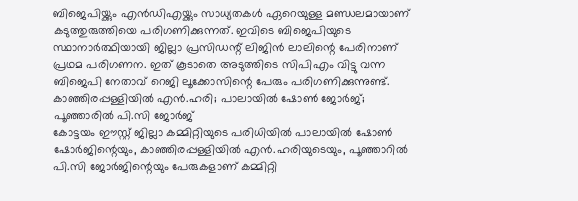ബിജെപിയ്ക്കും എൻഡിഎയ്ക്കും സാധ്യതകൾ ഏറെയുള്ള മണ്ഡലമായാണ് കടുത്തുരുത്തിയെ പരിഗണിക്കുന്നത്. ഇവിടെ ബിജെപിയുടെ സ്ഥാനാർത്ഥിയായി ജില്ലാ പ്രസിഡന്റ് ലിജിൻ ലാലിന്റെ പേരിനാണ് പ്രഥമ പരിഗണന. ഇത് കൂടാതെ അടുത്തിടെ സിപിഎം വിട്ടു വന്ന ബിജെപി നേതാവ് റെജി ലൂക്കോസിന്റെ പേരും പരിഗണിക്കുന്നുണ്ട്.
കാഞ്ഞിരപ്പള്ളിയിൽ എൻ.ഹരി; പാലായിൽ ഷോൺ ജോർജ്; പൂഞ്ഞാരിൽ പി.സി ജോർജ്
കോട്ടയം ഈസ്റ്റ് ജില്ലാ കമ്മിറ്റിയുടെ പരിധിയിൽ പാലായിൽ ഷോൺ ഷോർജിന്റെയും, കാഞ്ഞിരപ്പള്ളിയിൽ എൻ.ഹരിയുടെയും, പൂഞ്ഞാറിൽ പി.സി ജോർജിന്റെയും പേരുകളാണ് കമ്മിറ്റി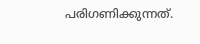പരിഗണിക്കുന്നത്.